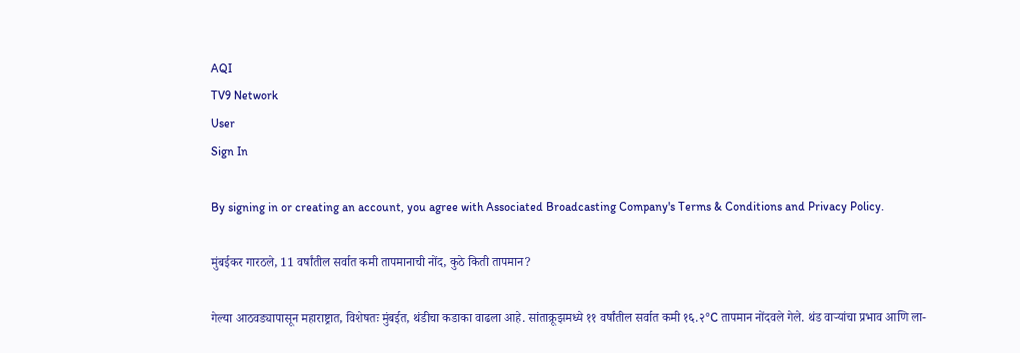AQI
TV9 Network
User
Sign In

By signing in or creating an account, you agree with Associated Broadcasting Company's Terms & Conditions and Privacy Policy.

मुंबईकर गारठले, 11 वर्षांतील सर्वात कमी तापमानाची नोंद, कुठे किती तापमान?

गेल्या आठवड्यापासून महाराष्ट्रात, विशेषतः मुंबईत, थंडीचा कडाका वाढला आहे. सांताक्रूझमध्ये ११ वर्षांतील सर्वात कमी १६.२°C तापमान नोंदवले गेले. थंड वाऱ्यांचा प्रभाव आणि ला-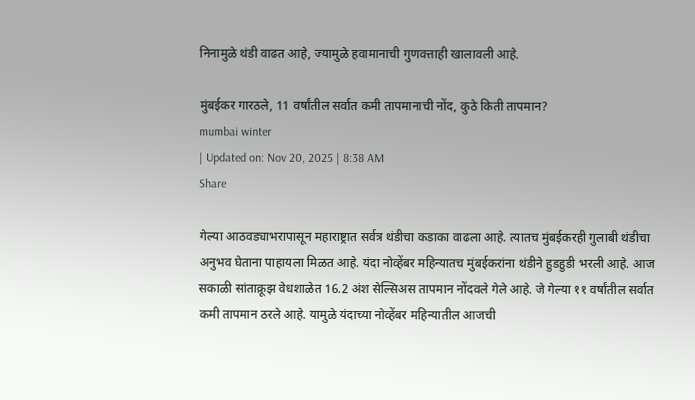निनामुळे थंडी वाढत आहे, ज्यामुळे हवामानाची गुणवत्ताही खालावली आहे.

मुंबईकर गारठले, 11 वर्षांतील सर्वात कमी तापमानाची नोंद, कुठे किती तापमान?
mumbai winter
| Updated on: Nov 20, 2025 | 8:38 AM
Share

गेल्या आठवड्याभरापासून महाराष्ट्रात सर्वत्र थंडीचा कडाका वाढला आहे. त्यातच मुंबईकरही गुलाबी थंडीचा अनुभव घेताना पाहायला मिळत आहे. यंदा नोव्हेंबर महिन्यातच मुंबईकरांना थंडीने हुडहुडी भरली आहे. आज सकाळी सांताक्रूझ वेधशाळेत 16.2 अंश सेल्सिअस तापमान नोंदवले गेले आहे. जे गेल्या ११ वर्षांतील सर्वात कमी तापमान ठरले आहे. यामुळे यंदाच्या नोव्हेंबर महिन्यातील आजची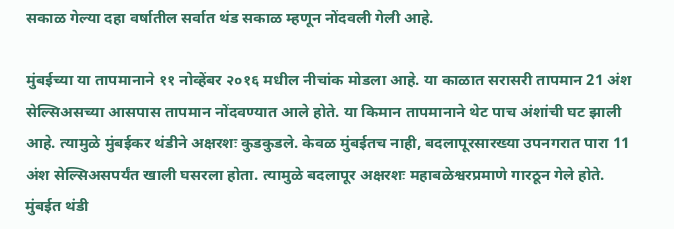सकाळ गेल्या दहा वर्षातील सर्वात थंड सकाळ म्हणून नोंदवली गेली आहे.

मुंबईच्या या तापमानाने ११ नोव्हेंबर २०१६ मधील नीचांक मोडला आहे. या काळात सरासरी तापमान 21 अंश सेल्सिअसच्या आसपास तापमान नोंदवण्यात आले होते. या किमान तापमानाने थेट पाच अंशांची घट झाली आहे. त्यामुळे मुंबईकर थंडीने अक्षरशः कुडकुडले. केवळ मुंबईतच नाही, बदलापूरसारख्या उपनगरात पारा 11 अंश सेल्सिअसपर्यंत खाली घसरला होता. त्यामुळे बदलापूर अक्षरशः महाबळेश्वरप्रमाणे गारठून गेले होते. मुंबईत थंडी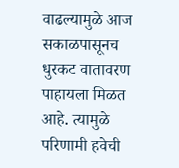वाढल्यामुळे आज सकाळपासूनच धुरकट वातावरण पाहायला मिळत आहे. त्यामुळे परिणामी हवेची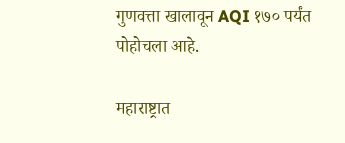गुणवत्ता खालावून AQI १७० पर्यंत पोहोचला आहे.

महाराष्ट्रात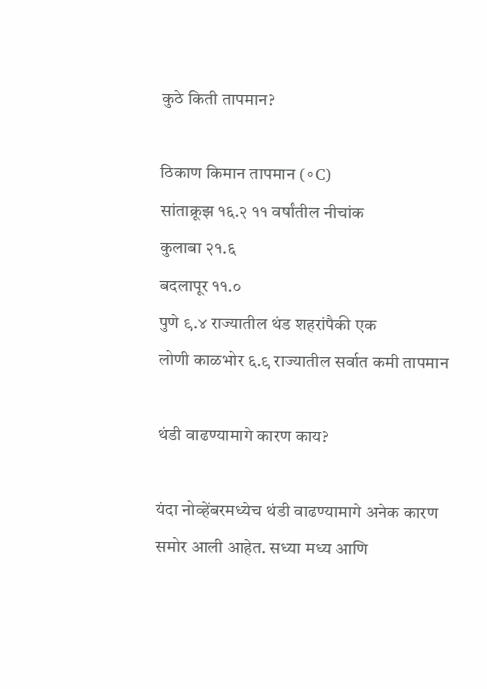कुठे किती तापमान?

ठिकाण किमान तापमान (∘C)
सांताक्रूझ १६.२ ११ वर्षांतील नीचांक
कुलाबा २१.६
बदलापूर ११.०
पुणे ९.४ राज्यातील थंड शहरांपैकी एक
लोणी काळभोर ६.९ राज्यातील सर्वात कमी तापमान

थंडी वाढण्यामागे कारण काय?

यंदा नोव्हेंबरमध्येच थंडी वाढण्यामागे अनेक कारण समोर आली आहेत. सध्या मध्य आणि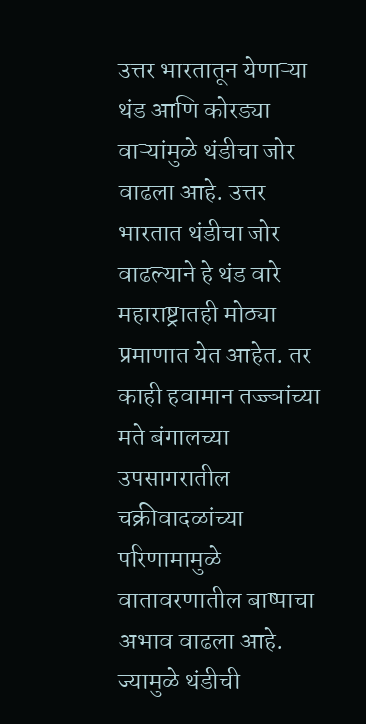उत्तर भारतातून येणाऱ्या थंड आणि कोरड्या वाऱ्यांमुळे थंडीचा जोर वाढला आहे. उत्तर भारतात थंडीचा जोर वाढल्याने हे थंड वारे महाराष्ट्रातही मोठ्या प्रमाणात येत आहेत. तर काही हवामान तज्ज्ञांच्या मते बंगालच्या उपसागरातील चक्रीवादळांच्या परिणामामुळे वातावरणातील बाष्पाचा अभाव वाढला आहे. ज्यामुळे थंडीची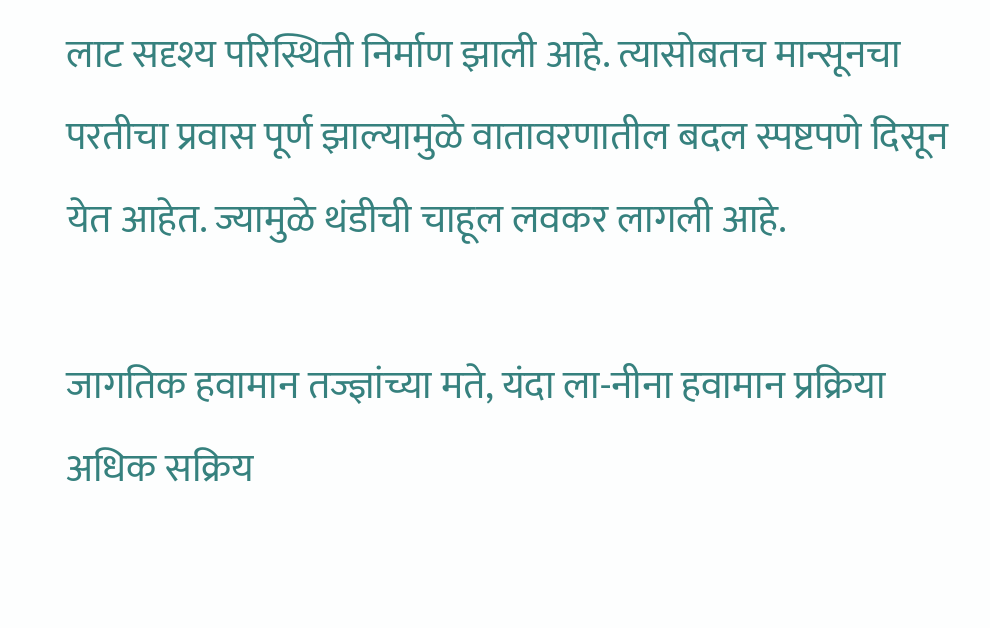लाट सदृश्य परिस्थिती निर्माण झाली आहे. त्यासोबतच मान्सूनचा परतीचा प्रवास पूर्ण झाल्यामुळे वातावरणातील बदल स्पष्टपणे दिसून येत आहेत. ज्यामुळे थंडीची चाहूल लवकर लागली आहे.

जागतिक हवामान तज्ज्ञांच्या मते, यंदा ला-नीना हवामान प्रक्रिया अधिक सक्रिय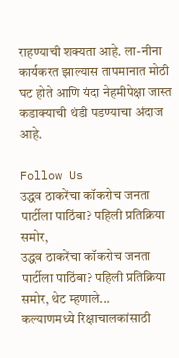राहण्याची शक्यता आहे. ला-नीना कार्यकरत झाल्यास तापमानात मोठी घट होते आणि यंदा नेहमीपेक्षा जास्त कडाक्याची थंडी पडण्याचा अंदाज आहे.

Follow Us
उद्धव ठाकरेंचा कॉकरोच जनता पार्टीला पाठिंबा? पहिली प्रतिक्रिया समोर,
उद्धव ठाकरेंचा कॉकरोच जनता पार्टीला पाठिंबा? पहिली प्रतिक्रिया समोर, थेट म्हणाले...
कल्याणमध्ये रिक्षाचालकांसाठी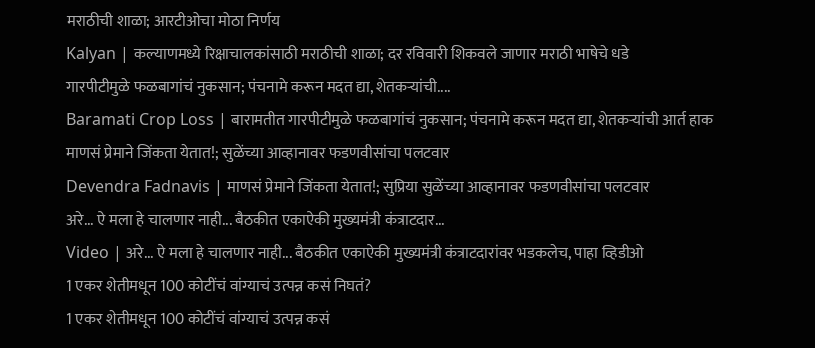मराठीची शाळा; आरटीओचा मोठा निर्णय
Kalyan | कल्याणमध्ये रिक्षाचालकांसाठी मराठीची शाळा; दर रविवारी शिकवले जाणार मराठी भाषेचे धडे
गारपीटीमुळे फळबागांचं नुकसान; पंचनामे करून मदत द्या, शेतकऱ्यांची....
Baramati Crop Loss | बारामतीत गारपीटीमुळे फळबागांचं नुकसान; पंचनामे करून मदत द्या, शेतकऱ्यांची आर्त हाक
माणसं प्रेमाने जिंकता येतात!; सुळेंच्या आव्हानावर फडणवीसांचा पलटवार
Devendra Fadnavis | माणसं प्रेमाने जिंकता येतात!; सुप्रिया सुळेंच्या आव्हानावर फडणवीसांचा पलटवार
अरे... ऐ मला हे चालणार नाही... बैठकीत एकाऐकी मुख्यमंत्री कंत्राटदार...
Video | अरे... ऐ मला हे चालणार नाही... बैठकीत एकाऐकी मुख्यमंत्री कंत्राटदारांवर भडकलेच, पाहा व्हिडीओ
1 एकर शेतीमधून 100 कोटींचं वांग्याचं उत्पन्न कसं निघतं?
1 एकर शेतीमधून 100 कोटींचं वांग्याचं उत्पन्न कसं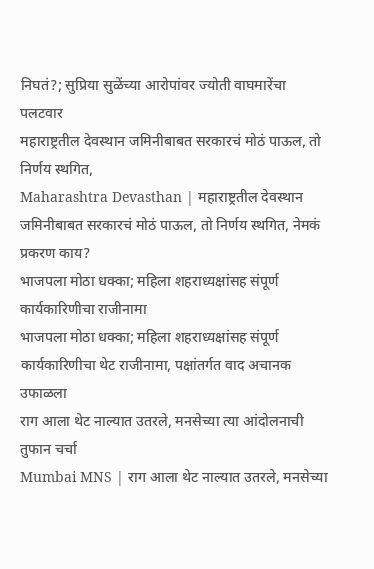निघतं?; सुप्रिया सुळेंच्या आरोपांवर ज्योती वाघमारेंचा पलटवार
महाराष्ट्रतील देवस्थान जमिनीबाबत सरकारचं मोठं पाऊल, तो निर्णय स्थगित,
Maharashtra Devasthan | महाराष्ट्रतील देवस्थान जमिनीबाबत सरकारचं मोठं पाऊल, तो निर्णय स्थगित, नेमकं प्रकरण काय?
भाजपला मोठा धक्का; महिला शहराध्यक्षांसह संपूर्ण कार्यकारिणीचा राजीनामा
भाजपला मोठा धक्का; महिला शहराध्यक्षांसह संपूर्ण कार्यकारिणीचा थेट राजीनामा, पक्षांतर्गत वाद अचानक उफाळला
राग आला थेट नाल्यात उतरले, मनसेच्या त्या आंदोलनाची तुफान चर्चा
Mumbai MNS | राग आला थेट नाल्यात उतरले, मनसेच्या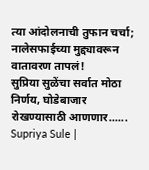त्या आंदोलनाची तुफान चर्चा; नालेसफाईच्या मुद्द्यावरून वातावरण तापलं!
सुप्रिया सुळेंचा सर्वात मोठा निर्णय, घोडेबाजार रोखण्यासाठी आणणार......
Supriya Sule |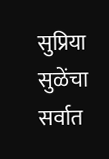सुप्रिया सुळेंचा सर्वात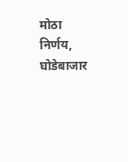मोठा निर्णय, घोडेबाजार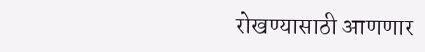रोखण्यासाठी आणणार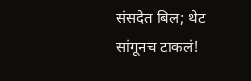संसदेत बिल; थेट सांगूनच टाकलं!